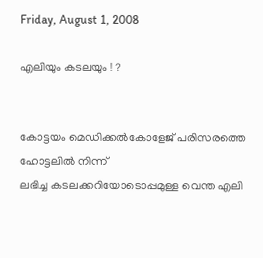Friday, August 1, 2008

എലിയും കടലയും ! ?


കോട്ടയം മെഡിക്കല്‍കോളേജ്‌ പരിസരത്തെ ഹോട്ടലില്‍ നിന്ന്‌
ലഭിച്ച കടലക്കറിയോടൊപ്പമുള്ള വെന്ത എലി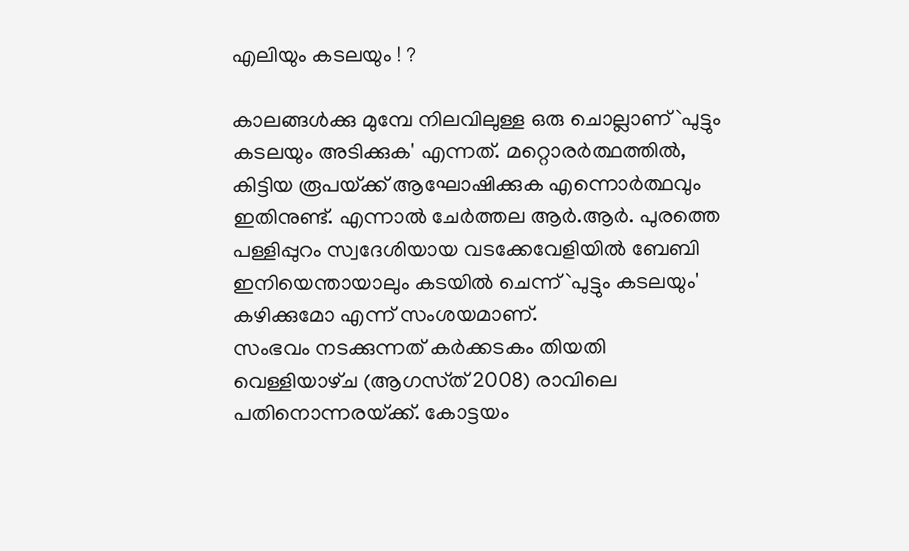എലിയും കടലയും ! ?

കാലങ്ങള്‍ക്കു മുമ്പേ നിലവിലുള്ള ഒരു ചൊല്ലാണ്‌ `പുട്ടും കടലയും അടിക്കുക' എന്നത്‌. മറ്റൊരര്‍ത്ഥത്തില്‍, കിട്ടിയ രൂപയ്‌ക്ക്‌ ആഘോഷിക്കുക എന്നൊര്‍ത്ഥവും ഇതിനുണ്ട്‌. എന്നാല്‍ ചേര്‍ത്തല ആര്‍.ആര്‍. പുരത്തെ പള്ളിപ്പുറം സ്വദേശിയായ വടക്കേവേളിയില്‍ ബേബി ഇനിയെന്തായാലും കടയില്‍ ചെന്ന്‌ `പുട്ടും കടലയും' കഴിക്കുമോ എന്ന്‌ സംശയമാണ്‌.
സംഭവം നടക്കുന്നത്‌ കര്‍ക്കടകം തിയതി വെള്ളിയാഴ്‌ച (ആഗസ്‌ത്‌ 2008) രാവിലെ പതിനൊന്നരയ്‌ക്ക്‌. കോട്ടയം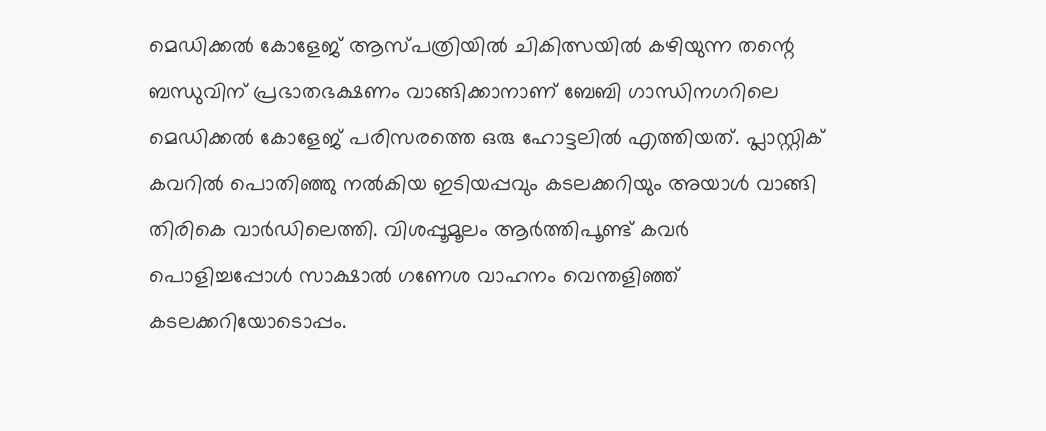മെഡിക്കല്‍ കോളേജ്‌ ആസ്‌പത്രിയില്‍ ചികിത്സയില്‍ കഴിയുന്ന തന്റെ ബന്ധുവിന്‌ പ്രഭാതഭക്ഷണം വാങ്ങിക്കാനാണ്‌ ബേബി ഗാന്ധിനഗറിലെ മെഡിക്കല്‍ കോളേജ്‌ പരിസരത്തെ ഒരു ഹോട്ടലില്‍ എത്തിയത്‌. പ്ലാസ്റ്റിക്‌ കവറില്‍ പൊതിഞ്ഞു നല്‍കിയ ഇടിയപ്പവും കടലക്കറിയും അയാള്‍ വാങ്ങി തിരികെ വാര്‍ഡിലെത്തി. വിശപ്പൂമൂലം ആര്‍ത്തിപൂണ്ട്‌ കവര്‍ പൊളിച്ചപ്പോള്‍ സാക്ഷാല്‍ ഗണേശ വാഹനം വെന്തളിഞ്ഞ്‌ കടലക്കറിയോടൊപ്പം.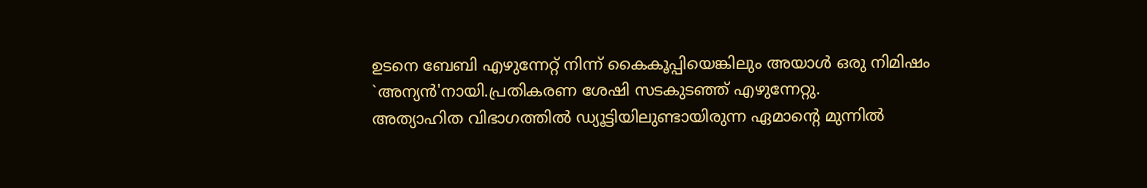ഉടനെ ബേബി എഴുന്നേറ്റ്‌ നിന്ന്‌ കൈകൂപ്പിയെങ്കിലും അയാള്‍ ഒരു നിമിഷം `അന്യന്‍'നായി.പ്രതികരണ ശേഷി സടകുടഞ്ഞ്‌ എഴുന്നേറ്റു.
അത്യാഹിത വിഭാഗത്തില്‍ ഡ്യൂട്ടിയിലുണ്ടായിരുന്ന ഏമാന്റെ മുന്നില്‍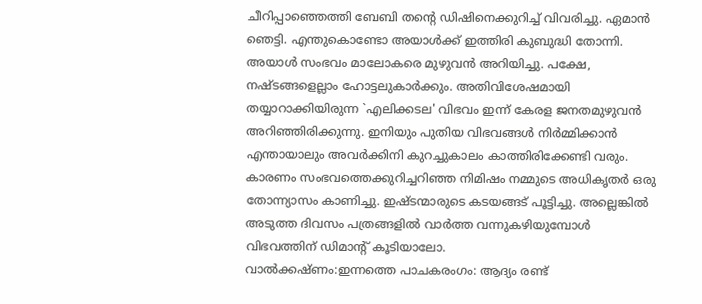ചീറിപ്പാഞ്ഞെത്തി ബേബി തന്റെ ഡിഷിനെക്കുറിച്ച്‌ വിവരിച്ചു. ഏമാന്‍ ഞെട്ടി. എന്തുകൊണ്ടോ അയാള്‍ക്ക്‌ ഇത്തിരി കുബുദ്ധി തോന്നി. അയാള്‍ സംഭവം മാലോകരെ മുഴുവന്‍ അറിയിച്ചു. പക്ഷേ, നഷ്ടങ്ങളെല്ലാം ഹോട്ടലുകാര്‍ക്കും. അതിവിശേഷമായി തയ്യാറാക്കിയിരുന്ന `എലിക്കടല' വിഭവം ഇന്ന്‌ കേരള ജനതമുഴുവന്‍ അറിഞ്ഞിരിക്കുന്നു. ഇനിയും പുതിയ വിഭവങ്ങള്‍ നിര്‍മ്മിക്കാന്‍ എന്തായാലും അവര്‍ക്കിനി കുറച്ചുകാലം കാത്തിരിക്കേണ്ടി വരും. കാരണം സംഭവത്തെക്കുറിച്ചറിഞ്ഞ നിമിഷം നമ്മുടെ അധികൃതര്‍ ഒരു തോന്ന്യാസം കാണിച്ചു. ഇഷ്ടന്മാരുടെ കടയങ്ങട്‌ പൂട്ടിച്ചു. അല്ലെങ്കില്‍ അടുത്ത ദിവസം പത്രങ്ങളില്‍ വാര്‍ത്ത വന്നുകഴിയുമ്പോള്‍ വിഭവത്തിന്‌ ഡിമാന്റ്‌ കൂടിയാലോ.
വാല്‍ക്കഷ്‌ണം:ഇന്നത്തെ പാചകരംഗം: ആദ്യം രണ്ട്‌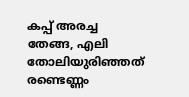കപ്പ്‌ അരച്ച തേങ്ങ, എലി തോലിയുരിഞ്ഞത്‌ രണ്ടെണ്ണം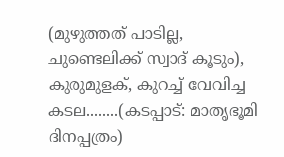(മുഴുത്തത്‌ പാടില്ല, ചുണ്ടെലിക്ക്‌ സ്വാദ്‌ കൂടും), കുരുമുളക്‌, കുറച്ച്‌ വേവിച്ച കടല........(കടപ്പാട്‌: മാതൃഭൂമി ദിനപ്പത്രം)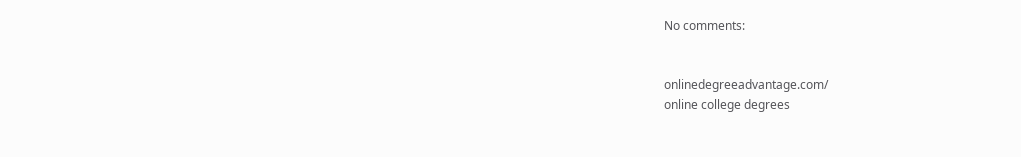No comments:


onlinedegreeadvantage.com/
online college degrees